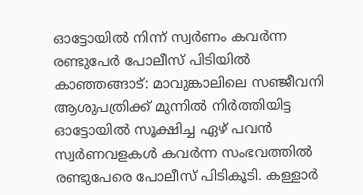ഓട്ടോയിൽ നിന്ന് സ്വർണം കവർന്ന രണ്ടുപേർ പോലീസ് പിടിയിൽ
കാഞ്ഞങ്ങാട്: മാവുങ്കാലിലെ സഞ്ജീവനി ആശുപത്രിക്ക് മുന്നിൽ നിർത്തിയിട്ട ഓട്ടോയിൽ സൂക്ഷിച്ച ഏഴ് പവൻ സ്വർണവളകൾ കവർന്ന സംഭവത്തിൽ രണ്ടുപേരെ പോലീസ് പിടികൂടി. കള്ളാർ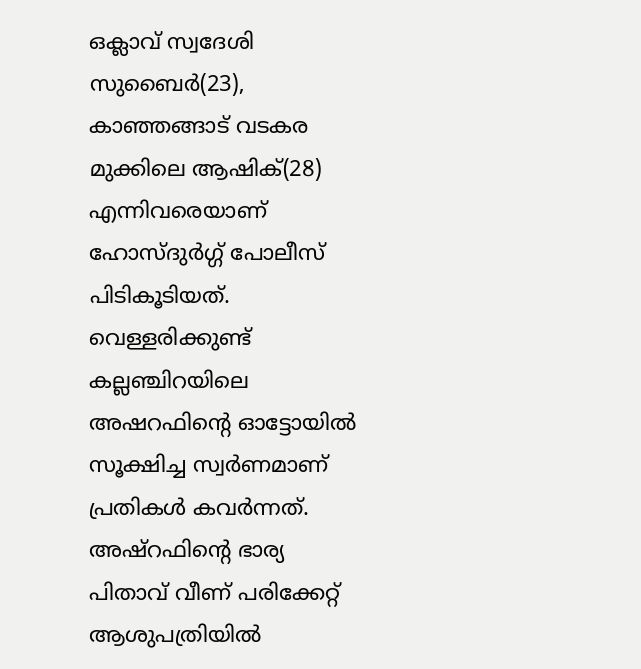ഒക്ലാവ് സ്വദേശി സുബൈർ(23), കാഞ്ഞങ്ങാട് വടകര മുക്കിലെ ആഷിക്(28) എന്നിവരെയാണ് ഹോസ്ദുർഗ്ഗ് പോലീസ് പിടികൂടിയത്. വെള്ളരിക്കുണ്ട് കല്ലഞ്ചിറയിലെ അഷറഫിന്റെ ഓട്ടോയിൽ സൂക്ഷിച്ച സ്വർണമാണ് പ്രതികൾ കവർന്നത്. അഷ്റഫിന്റെ ഭാര്യ പിതാവ് വീണ് പരിക്കേറ്റ് ആശുപത്രിയിൽ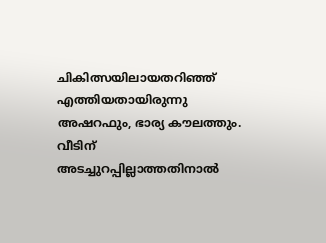ചികിത്സയിലായതറിഞ്ഞ് എത്തിയതായിരുന്നു അഷറഫും, ഭാര്യ കൗലത്തും. വീടിന് അടച്ചുറപ്പില്ലാത്തതിനാൽ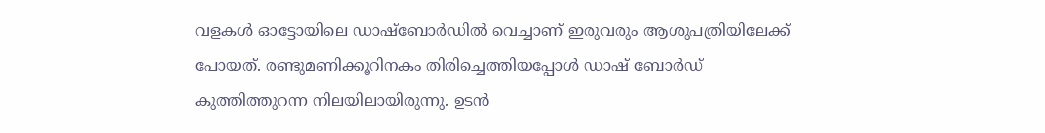വളകൾ ഓട്ടോയിലെ ഡാഷ്ബോർഡിൽ വെച്ചാണ് ഇരുവരും ആശുപത്രിയിലേക്ക് പോയത്. രണ്ടുമണിക്കൂറിനകം തിരിച്ചെത്തിയപ്പോൾ ഡാഷ് ബോർഡ് കുത്തിത്തുറന്ന നിലയിലായിരുന്നു. ഉടൻ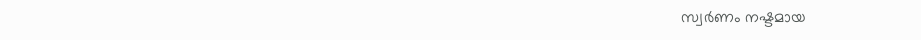സ്വർണം നഷ്ടമായ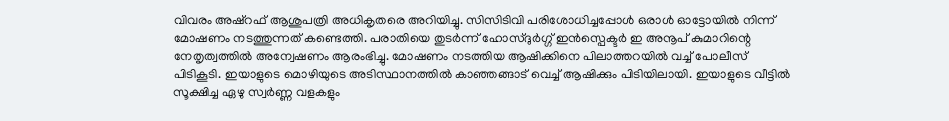വിവരം അഷ്റഫ് ആശുപത്രി അധികൃതരെ അറിയിച്ചു. സിസിടിവി പരിശോധിച്ചപ്പോൾ ഒരാൾ ഓട്ടോയിൽ നിന്ന് മോഷണം നടത്തുന്നത് കണ്ടെത്തി. പരാതിയെ തുടർന്ന് ഹോസ്ദുർഗ്ഗ് ഇൻസ്പെക്ടർ ഇ അനൂപ് കുമാറിന്റെ നേതൃത്വത്തിൽ അന്വേഷണം ആരംഭിച്ചു. മോഷണം നടത്തിയ ആഷിക്കിനെ പിലാത്തറയിൽ വച്ച് പോലീസ് പിടികൂടി. ഇയാളുടെ മൊഴിയുടെ അടിസ്ഥാനത്തിൽ കാഞ്ഞങ്ങാട് വെച്ച് ആഷിക്കും പിടിയിലായി. ഇയാളുടെ വീട്ടിൽ സൂക്ഷിച്ച ഏഴു സ്വർണ്ണ വളകളും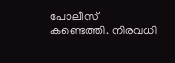പോലീസ് കണ്ടെത്തി. നിരവധി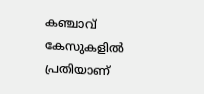കഞ്ചാവ് കേസുകളിൽ പ്രതിയാണ്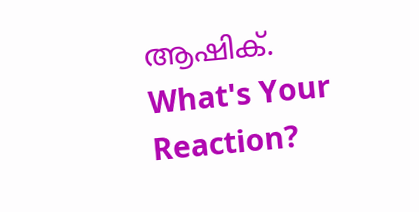ആഷിക്.
What's Your Reaction?